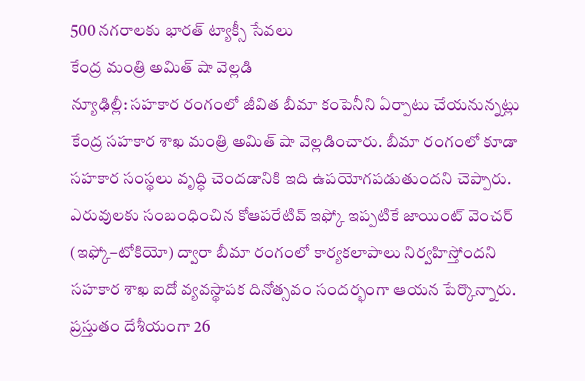500 నగరాలకు భారత్ ట్యాక్సీ సేవలు
కేంద్ర మంత్రి అమిత్ షా వెల్లడి
న్యూఢిల్లీ: సహకార రంగంలో జీవిత బీమా కంపెనీని ఏర్పాటు చేయనున్నట్లు కేంద్ర సహకార శాఖ మంత్రి అమిత్ షా వెల్లడించారు. బీమా రంగంలో కూడా సహకార సంస్థలు వృద్ధి చెందడానికి ఇది ఉపయోగపడుతుందని చెప్పారు. ఎరువులకు సంబంధించిన కోఆపరేటివ్ ఇఫ్కో ఇప్పటికే జాయింట్ వెంచర్ (ఇఫ్కో–టోకియో) ద్వారా బీమా రంగంలో కార్యకలాపాలు నిర్వహిస్తోందని సహకార శాఖ ఐదో వ్యవస్థాపక దినోత్సవం సందర్భంగా ఆయన పేర్కొన్నారు. ప్రస్తుతం దేశీయంగా 26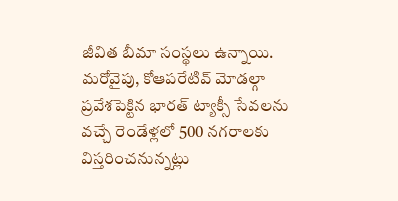జీవిత బీమా సంస్థలు ఉన్నాయి.
మరోవైపు, కోఆపరేటివ్ మోడల్గా ప్రవేశపెక్టిన భారత్ ట్యాక్సీ సేవలను వచ్చే రెండేళ్లలో 500 నగరాలకు విస్తరించనున్నట్లు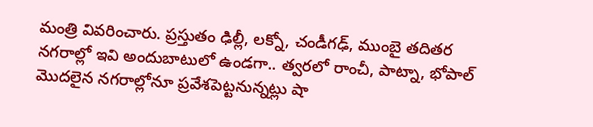మంత్రి వివరించారు. ప్రస్తుతం ఢిల్లీ, లక్నో, చండీగఢ్, ముంబై తదితర నగరాల్లో ఇవి అందుబాటులో ఉండగా.. త్వరలో రాంచీ, పాట్నా, భోపాల్ మొదలైన నగరాల్లోనూ ప్రవేశపెట్టనున్నట్లు షా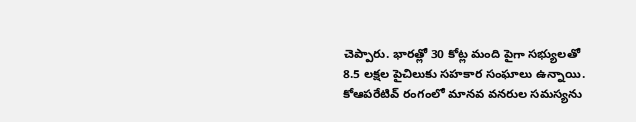చెప్పారు. భారత్లో 30 కోట్ల మంది పైగా సభ్యులతో 8.5 లక్షల పైచిలుకు సహకార సంఘాలు ఉన్నాయి. కోఆపరేటివ్ రంగంలో మానవ వనరుల సమస్యను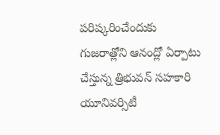పరిష్కరించేందుకు గుజరాత్లోని ఆనంద్లో ఏర్పాటు చేస్తున్న త్రిభువన్ సహకారి యూనివర్సిటీ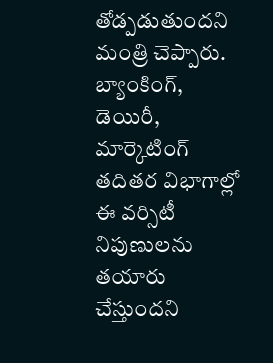తోడ్పడుతుందని మంత్రి చెప్పారు. బ్యాంకింగ్, డెయిరీ, మార్కెటింగ్ తదితర విభాగాల్లో ఈ వర్సిటీ నిపుణులను తయారు చేస్తుందని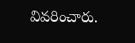వివరించారు.